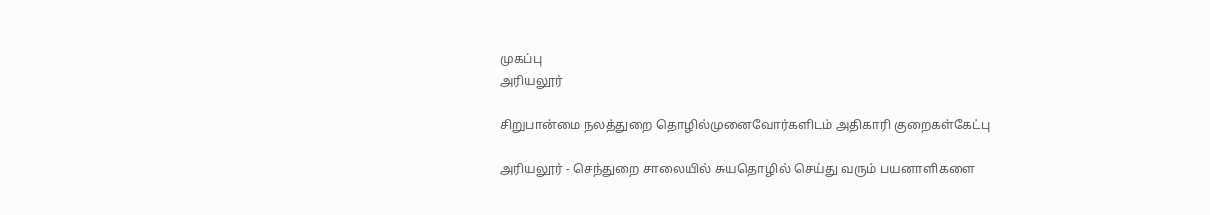முகப்பு
அரியலூர்

சிறுபான்மை நலத்துறை தொழில்முனைவோர்களிடம் அதிகாரி குறைகள்கேட்பு

அரியலூர் - செந்துறை சாலையில் சுயதொழில் செய்து வரும் பயனாளிகளை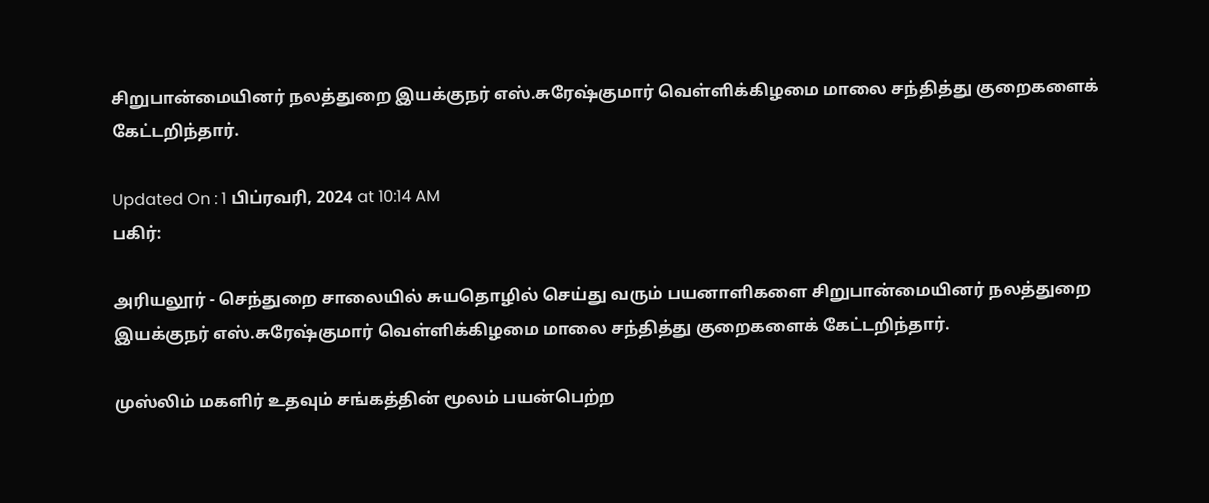சிறுபான்மையினர் நலத்துறை இயக்குநர் எஸ்.சுரேஷ்குமார் வெள்ளிக்கிழமை மாலை சந்தித்து குறைகளைக் கேட்டறிந்தார்.

Updated On : 1 பிப்ரவரி, 2024 at 10:14 AM
பகிர்:

அரியலூர் - செந்துறை சாலையில் சுயதொழில் செய்து வரும் பயனாளிகளை சிறுபான்மையினர் நலத்துறை இயக்குநர் எஸ்.சுரேஷ்குமார் வெள்ளிக்கிழமை மாலை சந்தித்து குறைகளைக் கேட்டறிந்தார்.

முஸ்லிம் மகளிர் உதவும் சங்கத்தின் மூலம் பயன்பெற்ற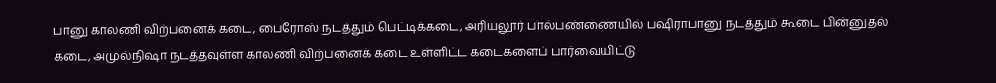பானு காலணி விற்பனைக் கடை, பைரோஸ் நடத்தும் பெட்டிக்கடை, அரியலூர் பால்பண்ணையில் பஷிராபானு நடத்தும் கூடை பின்னுதல் கடை, அமுல்நிஷா நடத்தவுள்ள காலணி விற்பனைக் கடை உள்ளிட்ட கடைகளைப் பார்வையிட்டு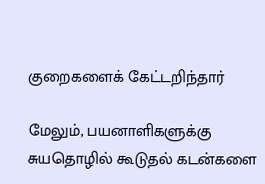குறைகளைக் கேட்டறிந்தார்

மேலும், பயனாளிகளுக்கு சுயதொழில் கூடுதல் கடன்களை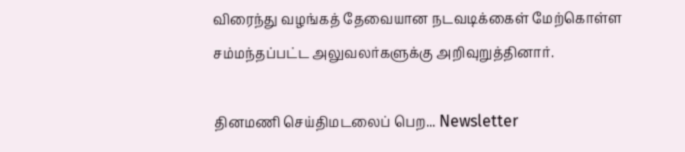விரைந்து வழங்கத் தேவையான நடவடிக்கைள் மேற்கொள்ள சம்மந்தப்பட்ட அலுவலர்களுக்கு அறிவுறுத்தினார்.

தினமணி செய்திமடலைப் பெற... Newsletter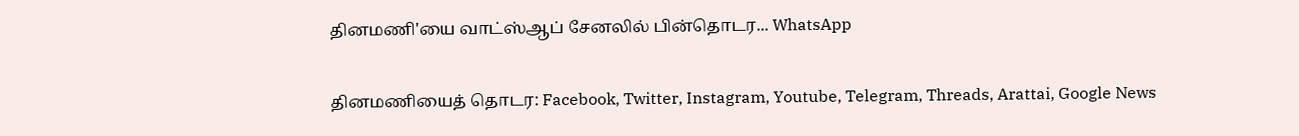தினமணி'யை வாட்ஸ்ஆப் சேனலில் பின்தொடர... WhatsApp

தினமணியைத் தொடர: Facebook, Twitter, Instagram, Youtube, Telegram, Threads, Arattai, Google News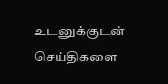உடனுக்குடன் செய்திகளை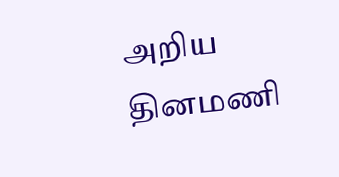அறிய தினமணி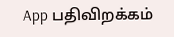App பதிவிறக்கம்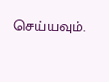செய்யவும்.